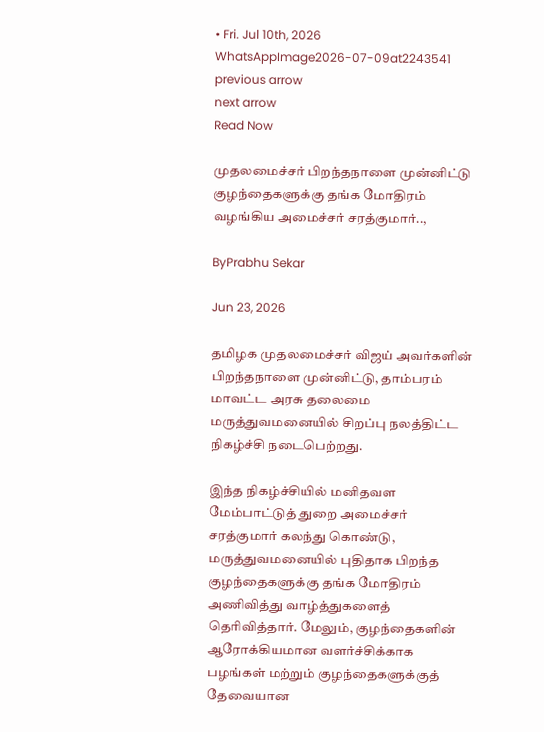• Fri. Jul 10th, 2026
WhatsAppImage2026-07-09at2243541
previous arrow
next arrow
Read Now

முதலமைச்சர் பிறந்தநாளை முன்னிட்டு குழந்தைகளுக்கு தங்க மோதிரம் வழங்கிய அமைச்சர் சரத்குமார்..,

ByPrabhu Sekar

Jun 23, 2026

தமிழக முதலமைச்சர் விஜய் அவர்களின் பிறந்தநாளை முன்னிட்டு, தாம்பரம் மாவட்ட அரசு தலைமை மருத்துவமனையில் சிறப்பு நலத்திட்ட நிகழ்ச்சி நடைபெற்றது.

இந்த நிகழ்ச்சியில் மனிதவள மேம்பாட்டுத் துறை அமைச்சர் சரத்குமார் கலந்து கொண்டு, மருத்துவமனையில் புதிதாக பிறந்த குழந்தைகளுக்கு தங்க மோதிரம் அணிவித்து வாழ்த்துகளைத் தெரிவித்தார். மேலும், குழந்தைகளின் ஆரோக்கியமான வளர்ச்சிக்காக பழங்கள் மற்றும் குழந்தைகளுக்குத் தேவையான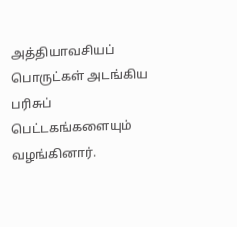அத்தியாவசியப் பொருட்கள் அடங்கிய பரிசுப் பெட்டகங்களையும் வழங்கினார்.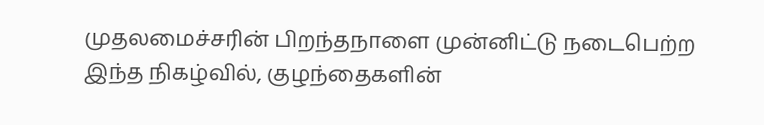முதலமைச்சரின் பிறந்தநாளை முன்னிட்டு நடைபெற்ற இந்த நிகழ்வில், குழந்தைகளின்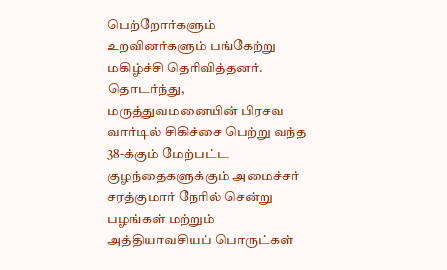பெற்றோர்களும் உறவினர்களும் பங்கேற்று மகிழ்ச்சி தெரிவித்தனர். தொடர்ந்து, மருத்துவமனையின் பிரசவ வார்டில் சிகிச்சை பெற்று வந்த 38-க்கும் மேற்பட்ட குழந்தைகளுக்கும் அமைச்சர் சரத்குமார் நேரில் சென்று பழங்கள் மற்றும் அத்தியாவசியப் பொருட்கள்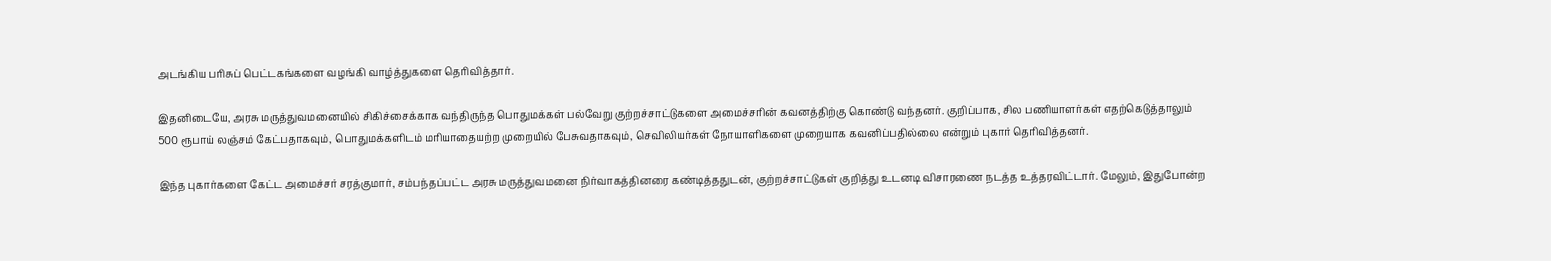அடங்கிய பரிசுப் பெட்டகங்களை வழங்கி வாழ்த்துகளை தெரிவித்தார்.

இதனிடையே, அரசு மருத்துவமனையில் சிகிச்சைக்காக வந்திருந்த பொதுமக்கள் பல்வேறு குற்றச்சாட்டுகளை அமைச்சரின் கவனத்திற்கு கொண்டு வந்தனர். குறிப்பாக, சில பணியாளர்கள் எதற்கெடுத்தாலும் 500 ரூபாய் லஞ்சம் கேட்பதாகவும், பொதுமக்களிடம் மரியாதையற்ற முறையில் பேசுவதாகவும், செவிலியர்கள் நோயாளிகளை முறையாக கவனிப்பதில்லை என்றும் புகார் தெரிவித்தனர்.

இந்த புகார்களை கேட்ட அமைச்சர் சரத்குமார், சம்பந்தப்பட்ட அரசு மருத்துவமனை நிர்வாகத்தினரை கண்டித்ததுடன், குற்றச்சாட்டுகள் குறித்து உடனடி விசாரணை நடத்த உத்தரவிட்டார். மேலும், இதுபோன்ற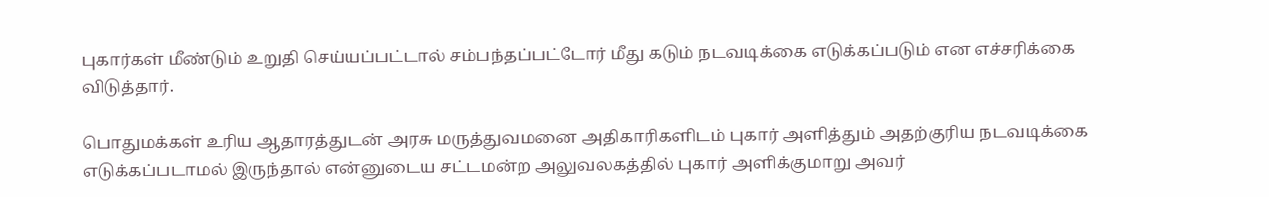புகார்கள் மீண்டும் உறுதி செய்யப்பட்டால் சம்பந்தப்பட்டோர் மீது கடும் நடவடிக்கை எடுக்கப்படும் என எச்சரிக்கை விடுத்தார்.

பொதுமக்கள் உரிய ஆதாரத்துடன் அரசு மருத்துவமனை அதிகாரிகளிடம் புகார் அளித்தும் அதற்குரிய நடவடிக்கை எடுக்கப்படாமல் இருந்தால் என்னுடைய சட்டமன்ற அலுவலகத்தில் புகார் அளிக்குமாறு அவர்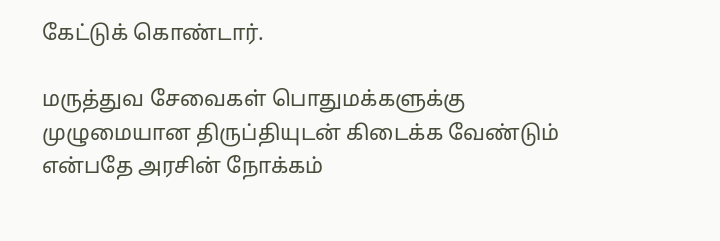கேட்டுக் கொண்டார்.

மருத்துவ சேவைகள் பொதுமக்களுக்கு முழுமையான திருப்தியுடன் கிடைக்க வேண்டும் என்பதே அரசின் நோக்கம்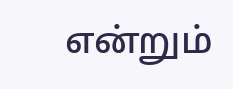என்றும்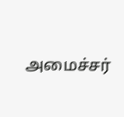அமைச்சர்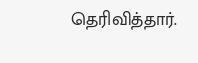தெரிவித்தார்.